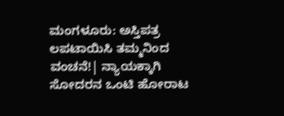ಮಂಗಳೂರು: ಅಸ್ತಿಪತ್ರ ಲಪಟಾಯಿಸಿ ತಮ್ಮನಿಂದ ವಂಚನೆ!| ನ್ಯಾಯಕ್ಕಾಗಿ ಸೋದರನ ಒಂಟಿ ಹೋರಾಟ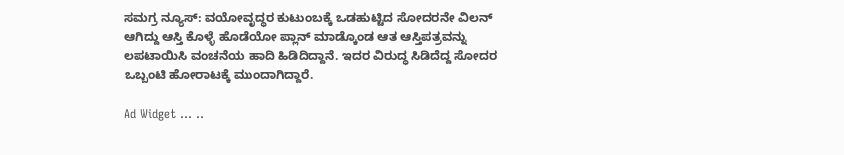ಸಮಗ್ರ ನ್ಯೂಸ್: ವಯೋವೃದ್ಧರ ಕುಟುಂಬಕ್ಕೆ ಒಡಹುಟ್ಟಿದ ಸೋದರನೇ ವಿಲನ್ ಆಗಿದ್ದು ಆಸ್ತಿ ಕೊಳ್ಳೆ ಹೊಡೆಯೋ ಪ್ಲಾನ್ ಮಾಡ್ಕೊಂಡ ಆತ ಆಸ್ತಿಪತ್ರವನ್ನು ಲಪಟಾಯಿಸಿ ವಂಚನೆಯ ಹಾದಿ ಹಿಡಿದಿದ್ದಾನೆ. ಇದರ ವಿರುದ್ಧ ಸಿಡಿದೆದ್ದ ಸೋದರ ಒಬ್ಬಂಟಿ ಹೋರಾಟಕ್ಕೆ ಮುಂದಾಗಿದ್ದಾರೆ.

Ad Widget ... ..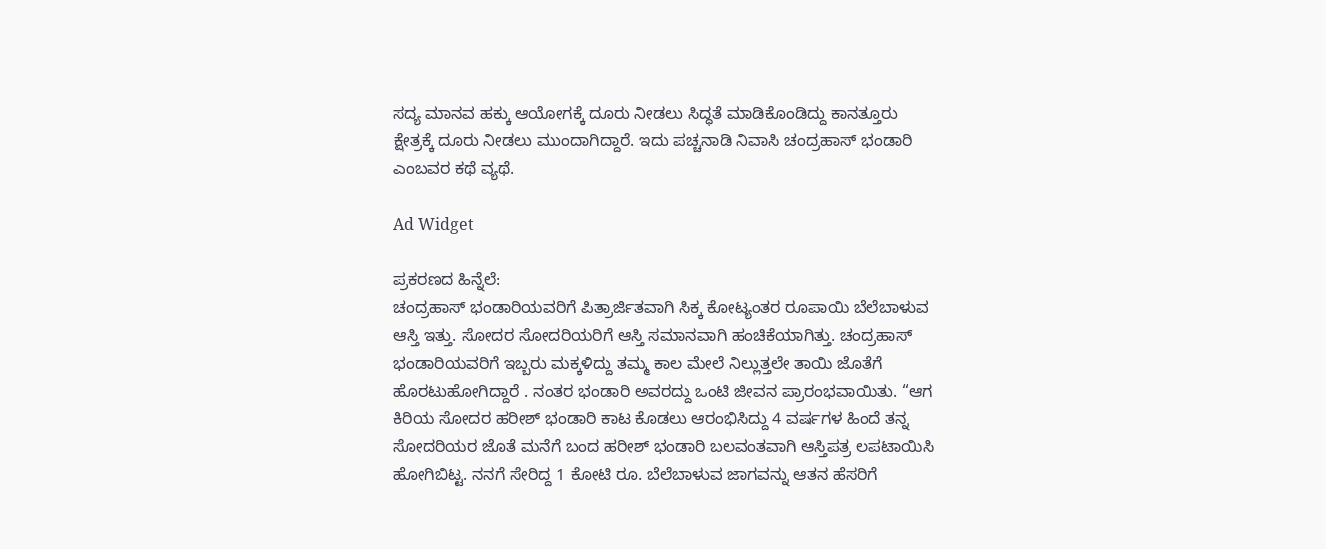ಸದ್ಯ ಮಾನವ ಹಕ್ಕು ಆಯೋಗಕ್ಕೆ ದೂರು ನೀಡಲು ಸಿದ್ಧತೆ ಮಾಡಿಕೊಂಡಿದ್ದು ಕಾನತ್ತೂರು ಕ್ಷೇತ್ರಕ್ಕೆ ದೂರು ನೀಡಲು ಮುಂದಾಗಿದ್ದಾರೆ. ಇದು ಪಚ್ಚನಾಡಿ ನಿವಾಸಿ ಚಂದ್ರಹಾಸ್ ಭಂಡಾರಿ ಎಂಬವರ ಕಥೆ ವ್ಯಥೆ.

Ad Widget

ಪ್ರಕರಣದ ಹಿನ್ನೆಲೆ:
ಚಂದ್ರಹಾಸ್ ಭಂಡಾರಿಯವರಿಗೆ ಪಿತ್ರಾರ್ಜಿತವಾಗಿ ಸಿಕ್ಕ ಕೋಟ್ಯಂತರ ರೂಪಾಯಿ ಬೆಲೆಬಾಳುವ ಆಸ್ತಿ ಇತ್ತು. ಸೋದರ ಸೋದರಿಯರಿಗೆ ಆಸ್ತಿ ಸಮಾನವಾಗಿ ಹಂಚಿಕೆಯಾಗಿತ್ತು. ಚಂದ್ರಹಾಸ್ ಭಂಡಾರಿಯವರಿಗೆ ಇಬ್ಬರು ಮಕ್ಕಳಿದ್ದು ತಮ್ಮ ಕಾಲ ಮೇಲೆ ನಿಲ್ಲುತ್ತಲೇ ತಾಯಿ ಜೊತೆಗೆ ಹೊರಟುಹೋಗಿದ್ದಾರೆ . ನಂತರ ಭಂಡಾರಿ ಅವರದ್ದು ಒಂಟಿ ಜೀವನ ಪ್ರಾರಂಭವಾಯಿತು. “ಆಗ ಕಿರಿಯ ಸೋದರ ಹರೀಶ್ ಭಂಡಾರಿ ಕಾಟ ಕೊಡಲು ಆರಂಭಿಸಿದ್ದು 4 ವರ್ಷಗಳ ಹಿಂದೆ ತನ್ನ ಸೋದರಿಯರ ಜೊತೆ ಮನೆಗೆ ಬಂದ ಹರೀಶ್ ಭಂಡಾರಿ ಬಲವಂತವಾಗಿ ಆಸ್ತಿಪತ್ರ ಲಪಟಾಯಿಸಿ ಹೋಗಿಬಿಟ್ಟ. ನನಗೆ ಸೇರಿದ್ದ 1 ಕೋಟಿ ರೂ. ಬೆಲೆಬಾಳುವ ಜಾಗವನ್ನು ಆತನ ಹೆಸರಿಗೆ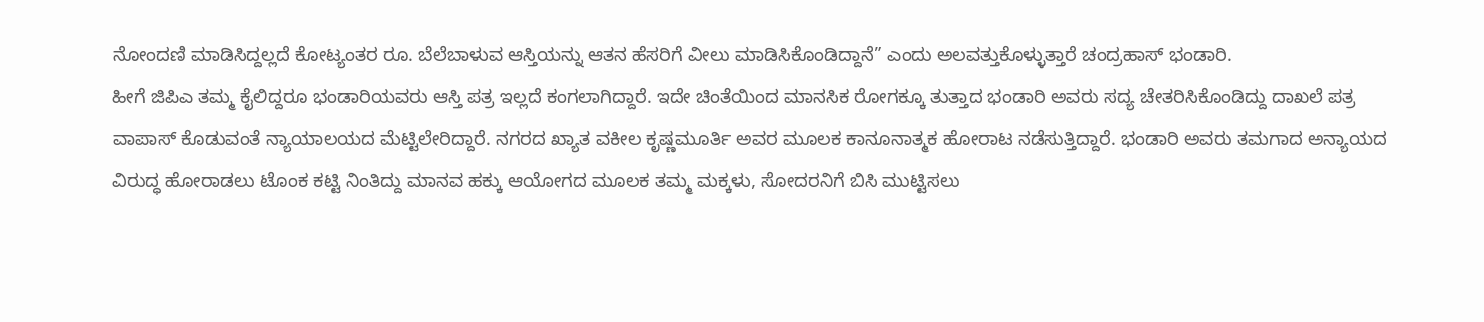ನೋಂದಣಿ ಮಾಡಿಸಿದ್ದಲ್ಲದೆ ಕೋಟ್ಯಂತರ ರೂ. ಬೆಲೆಬಾಳುವ ಆಸ್ತಿಯನ್ನು ಆತನ ಹೆಸರಿಗೆ ವೀಲು ಮಾಡಿಸಿಕೊಂಡಿದ್ದಾನೆ” ಎಂದು ಅಲವತ್ತುಕೊಳ್ಳುತ್ತಾರೆ ಚಂದ್ರಹಾಸ್ ಭಂಡಾರಿ.
ಹೀಗೆ ಜಿಪಿಎ ತಮ್ಮ ಕೈಲಿದ್ದರೂ ಭಂಡಾರಿಯವರು ಆಸ್ತಿ ಪತ್ರ ಇಲ್ಲದೆ ಕಂಗಲಾಗಿದ್ದಾರೆ. ಇದೇ ಚಿಂತೆಯಿಂದ ಮಾನಸಿಕ ರೋಗಕ್ಕೂ ತುತ್ತಾದ ಭಂಡಾರಿ ಅವರು ಸದ್ಯ ಚೇತರಿಸಿಕೊಂಡಿದ್ದು ದಾಖಲೆ ಪತ್ರ ವಾಪಾಸ್ ಕೊಡುವಂತೆ ನ್ಯಾಯಾಲಯದ ಮೆಟ್ಟಿಲೇರಿದ್ದಾರೆ. ನಗರದ ಖ್ಯಾತ ವಕೀಲ ಕೃಷ್ಣಮೂರ್ತಿ ಅವರ ಮೂಲಕ ಕಾನೂನಾತ್ಮಕ ಹೋರಾಟ ನಡೆಸುತ್ತಿದ್ದಾರೆ. ಭಂಡಾರಿ ಅವರು ತಮಗಾದ ಅನ್ಯಾಯದ ವಿರುದ್ಧ ಹೋರಾಡಲು ಟೊಂಕ ಕಟ್ಟಿ ನಿಂತಿದ್ದು ಮಾನವ ಹಕ್ಕು ಆಯೋಗದ ಮೂಲಕ ತಮ್ಮ ಮಕ್ಕಳು, ಸೋದರನಿಗೆ ಬಿಸಿ ಮುಟ್ಟಿಸಲು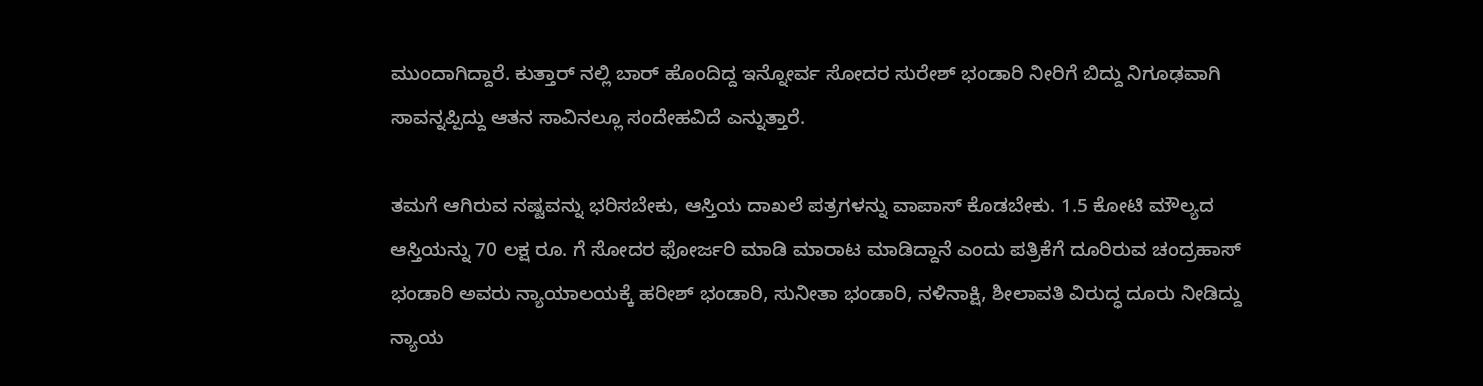ಮುಂದಾಗಿದ್ದಾರೆ. ಕುತ್ತಾರ್ ನಲ್ಲಿ ಬಾರ್ ಹೊಂದಿದ್ದ ಇನ್ನೋರ್ವ ಸೋದರ ಸುರೇಶ್ ಭಂಡಾರಿ ನೀರಿಗೆ ಬಿದ್ದು ನಿಗೂಢವಾಗಿ ಸಾವನ್ನಪ್ಪಿದ್ದು ಆತನ ಸಾವಿನಲ್ಲೂ ಸಂದೇಹವಿದೆ ಎನ್ನುತ್ತಾರೆ.

ತಮಗೆ ಆಗಿರುವ ನಷ್ಟವನ್ನು ಭರಿಸಬೇಕು, ಆಸ್ತಿಯ ದಾಖಲೆ ಪತ್ರಗಳನ್ನು ವಾಪಾಸ್ ಕೊಡಬೇಕು. 1.5 ಕೋಟಿ ಮೌಲ್ಯದ ಆಸ್ತಿಯನ್ನು 70 ಲಕ್ಷ ರೂ. ಗೆ ಸೋದರ ಫೋರ್ಜರಿ ಮಾಡಿ ಮಾರಾಟ ಮಾಡಿದ್ದಾನೆ ಎಂದು ಪತ್ರಿಕೆಗೆ ದೂರಿರುವ ಚಂದ್ರಹಾಸ್ ಭಂಡಾರಿ ಅವರು ನ್ಯಾಯಾಲಯಕ್ಕೆ ಹರೀಶ್ ಭಂಡಾರಿ, ಸುನೀತಾ ಭಂಡಾರಿ, ನಳಿನಾಕ್ಷಿ, ಶೀಲಾವತಿ ವಿರುದ್ಧ ದೂರು ನೀಡಿದ್ದು ನ್ಯಾಯ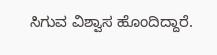ಸಿಗುವ ವಿಶ್ವಾಸ ಹೊಂದಿದ್ದಾರೆ.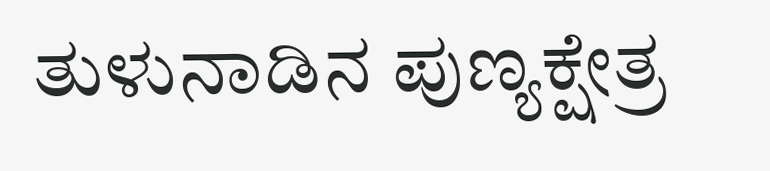ತುಳುನಾಡಿನ ಪುಣ್ಯಕ್ಷೇತ್ರ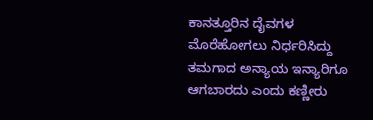ಕಾನತ್ತೂರಿನ ದೈವಗಳ ಮೊರೆಹೋಗಲು ನಿರ್ಧರಿಸಿದ್ದು ತಮಗಾದ ಅನ್ಯಾಯ ಇನ್ಯಾರಿಗೂ ಆಗಬಾರದು ಎಂದು ಕಣ್ಣೀರು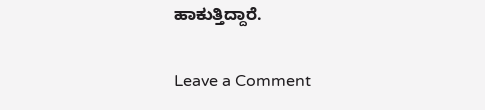ಹಾಕುತ್ತಿದ್ದಾರೆ.

Leave a Comment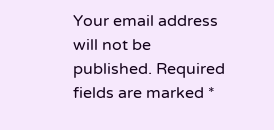Your email address will not be published. Required fields are marked *